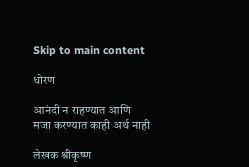Skip to main content

धोरण

आनंदी न राहण्यात आणि मजा करण्यात काही अर्थ नाही

लेखक श्रीकृष्ण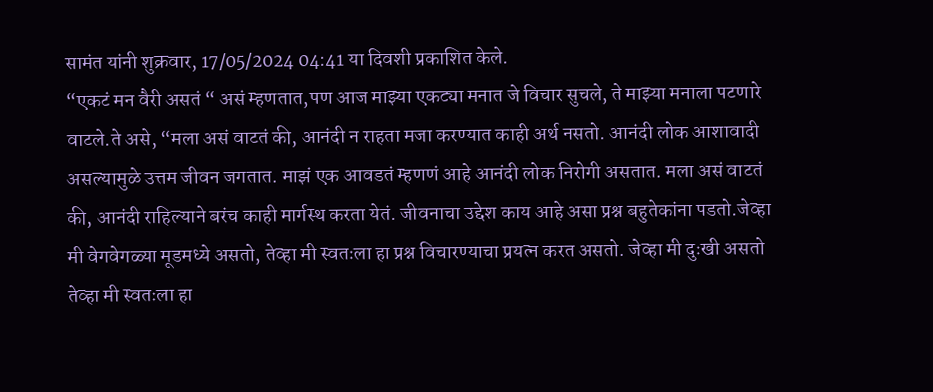सामंत यांनी शुक्रवार, 17/05/2024 04:41 या दिवशी प्रकाशित केले.
“एकटं मन वैरी असतं “ असं म्हणतात,पण आज माझ्या एकट्या मनात जे विचार सुचले, ते माझ्या मनाला पटणारे वाटले.ते असे, “मला असं वाटतं की, आनंदी न राहता मजा करण्यात काही अर्थ नसतो. आनंदी लोक आशावादी असल्यामुळे उत्तम जीवन जगतात. माझं एक आवडतं म्हणणं आहे आनंदी लोक निरोगी असतात. मला असं वाटतं की, आनंदी राहिल्याने बरंच काही मार्गस्थ करता येतं. जीवनाचा उद्देश काय आहे असा प्रश्न बहुतेकांना पडतो.जेव्हा मी वेगवेगळ्या मूडमध्ये असतो, तेव्हा मी स्वतःला हा प्रश्न विचारण्याचा प्रयत्न करत असतो. जेव्हा मी दुःखी असतो तेव्हा मी स्वतःला हा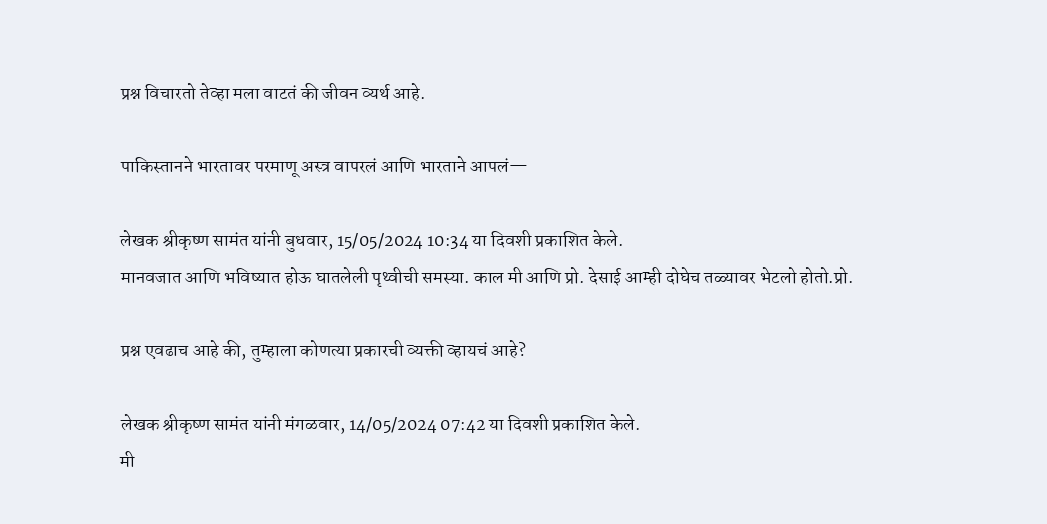प्रश्न विचारतो तेव्हा मला वाटतं की जीवन व्यर्थ आहे.

पाकिस्तानने भारतावर परमाणू अस्त्र वापरलं आणि भारताने आपलं—

लेखक श्रीकृष्ण सामंत यांनी बुधवार, 15/05/2024 10:34 या दिवशी प्रकाशित केले.
मानवजात आणि भविष्यात होऊ घातलेली पृथ्वीची समस्या. काल मी आणि प्रो. देसाई आम्ही दोघेच तळ्यावर भेटलो होतो.प्रो.

प्रश्न एवढाच आहे की, तुम्हाला कोणत्या प्रकारची व्यक्ती व्हायचं आहे?

लेखक श्रीकृष्ण सामंत यांनी मंगळवार, 14/05/2024 07:42 या दिवशी प्रकाशित केले.
मी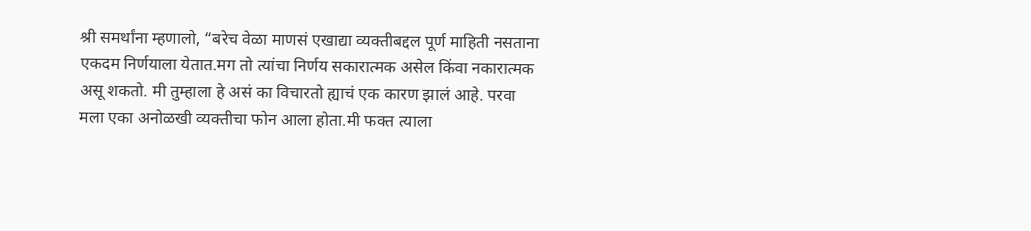श्री समर्थांना म्हणालो, “बरेच वेळा माणसं एखाद्या व्यक्तीबद्दल पूर्ण माहिती नसताना एकदम निर्णयाला येतात.मग तो त्यांचा निर्णय सकारात्मक असेल किंवा नकारात्मक असू शकतो. मी तुम्हाला हे असं का विचारतो ह्याचं एक कारण झालं आहे. परवा मला एका अनोळखी व्यक्तीचा फोन आला होता.मी फक्त त्याला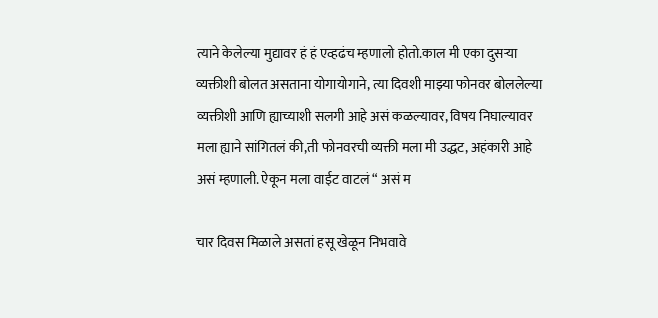त्याने केलेल्या मुद्यावर हं हं एव्हढंच म्हणालो होतो.काल मी एका दुसऱ्या व्यक्तीशी बोलत असताना योगायोगाने, त्या दिवशी माझ्या फोनवर बोललेल्या व्यक्तीशी आणि ह्याच्याशी सलगी आहे असं कळल्यावर, विषय निघाल्यावर मला ह्याने सांगितलं की,ती फोनवरची व्यक्ती मला मी उद्धट, अहंकारी आहे असं म्हणाली. ऐकून मला वाईट वाटलं “ असं म

चार दिवस मिळाले असतां हसू खेळून निभवावे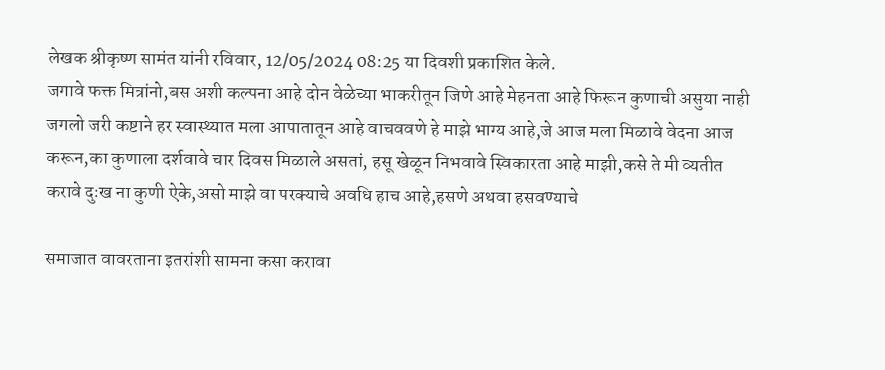लेखक श्रीकृष्ण सामंत यांनी रविवार, 12/05/2024 08:25 या दिवशी प्रकाशित केले.
जगावे फक्त मित्रांनो,बस अशी कल्पना आहे दोन वेळेच्या भाकरीतून जिणे आहे मेहनता आहे फिरून कुणाची असुया नाही जगलो जरी कष्टाने हर स्वास्थ्यात मला आपातातून आहे वाचववणे हे माझे भाग्य आहे,जे आज मला मिळावे वेदना आज करून,का कुणाला दर्शवावे चार दिवस मिळाले असतां, हसू खेळून निभवावे स्विकारता आहे माझी,कसे ते मी व्यतीत करावे दुःख ना कुणी ऐके,असो माझे वा परक्याचे अवधि हाच आहे,हसणे अथवा हसवण्याचे

समाजात वावरताना इतरांशी सामना कसा करावा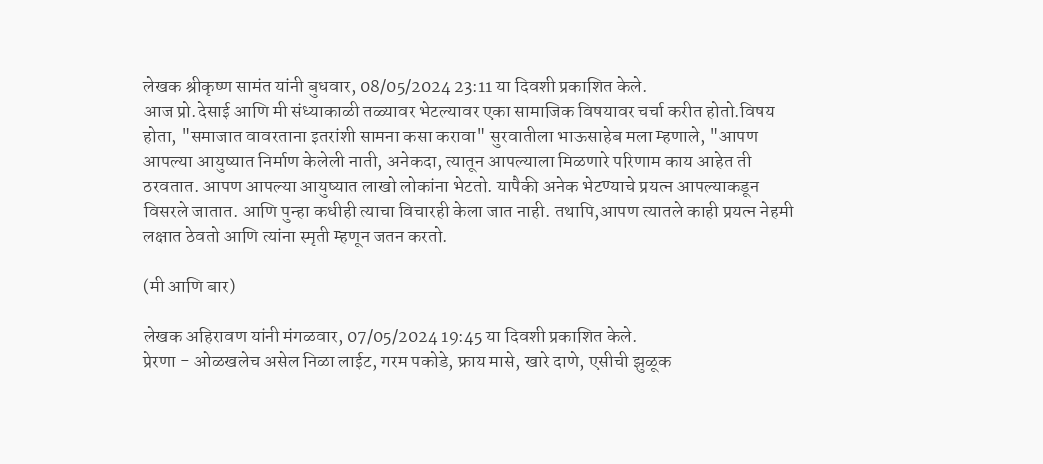लेखक श्रीकृष्ण सामंत यांनी बुधवार, 08/05/2024 23:11 या दिवशी प्रकाशित केले.
आज प्रो.देसाई आणि मी संध्याकाळी तळ्यावर भेटल्यावर एका सामाजिक विषयावर चर्चा करीत होतो.विषय होता, "समाजात वावरताना इतरांशी सामना कसा करावा" सुरवातीला भाऊसाहेब मला म्हणाले, "आपण आपल्या आयुष्यात निर्माण केलेली नाती, अनेकदा, त्यातून आपल्याला मिळणारे परिणाम काय आहेत ती ठरवतात. आपण आपल्या आयुष्यात लाखो लोकांना भेटतो. यापैकी अनेक भेटण्याचे प्रयत्न आपल्याकडून विसरले जातात. आणि पुन्हा कधीही त्याचा विचारही केला जात नाही. तथापि,आपण त्यातले काही प्रयत्न नेहमी लक्षात ठेवतो आणि त्यांना स्मृती म्हणून जतन करतो.

(मी आणि बार)

लेखक अहिरावण यांनी मंगळवार, 07/05/2024 19:45 या दिवशी प्रकाशित केले.
प्रेरणा - ओळखलेच असेल निळा लाईट, गरम पकोडे, फ्राय मासे, खारे दाणे, एसीची झुळूक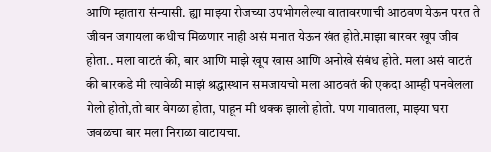आणि म्हातारा संन्यासी. ह्या माझ्या रोजच्या उपभोगलेल्या वातावरणाची आठवण येऊन परत ते जीवन जगायला कधीच मिळणार नाही असं मनात येऊन खंत होते.माझा बारवर खूप जीव होता.. मला वाटतं की, बार आणि माझे खूप खास आणि अनोखे संबंध होते. मला असं वाटतं की बारकडे मी त्यावेळी माझं श्रद्धास्थान समजायचो मला आठवतं की एकदा आम्ही पनवेलला गेलो होतो,तो बार वेगळा होता, पाहून मी थक्क झालो होतो. पण गावातला, माझ्या घरा जवळचा बार मला निराळा वाटायचा.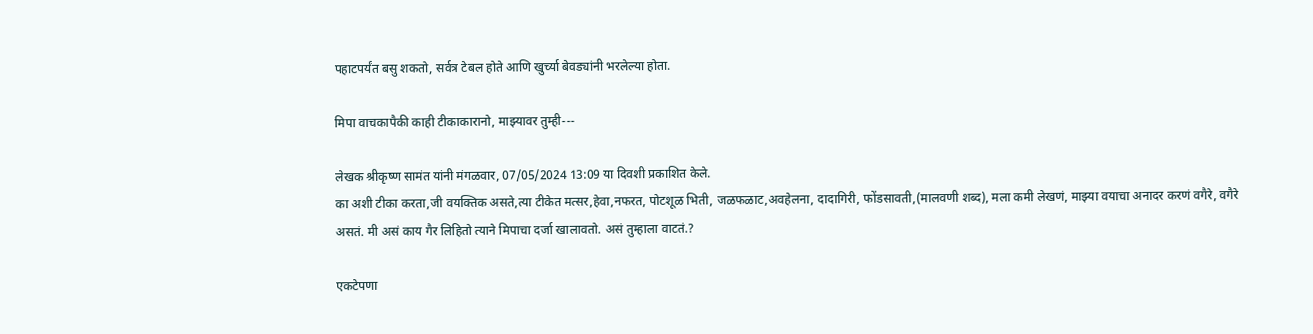पहाटपर्यंत बसु शकतो, सर्वत्र टेबल होते आणि खुर्च्या बेवड्यांनी भरलेल्या होता.

मिपा वाचकापैकी काही टीकाकारानो, माझ्यावर तुम्ही---

लेखक श्रीकृष्ण सामंत यांनी मंगळवार, 07/05/2024 13:09 या दिवशी प्रकाशित केले.
का अशी टीका करता,जी वयक्तिक असते,त्या टीकेत मत्सर,हेवा,नफरत, पोटशूळ भिती, जळफळाट,अवहेलना, दादागिरी, फोंडसावती,(मालवणी शब्द), मला कमी लेखणं, माझ्या वयाचा अनादर करणं वगैरे, वगैरे असतं. मी असं काय गैर लिहितो त्याने मिपाचा दर्जा खालावतो. असं तुम्हाला वाटतं.?

एकटेपणा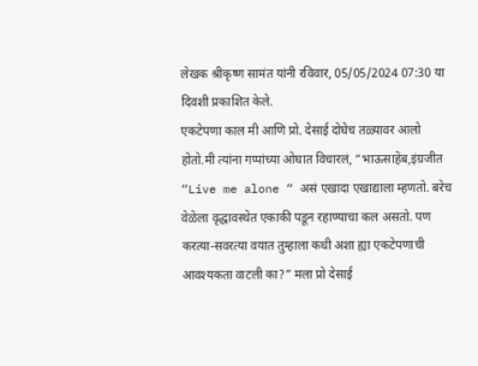लेखक श्रीकृष्ण सामंत यांनी रविवार, 05/05/2024 07:30 या दिवशी प्रकाशित केले.
एकटेपणा काल मी आणि प्रो. देसाई दोघेच तळ्यावर आलो होतो.मी त्यांना गप्पांच्या ओघात विचारलं, “भाऊसाहेब,इंग्रजीत “Live me alone “ असं एखादा एखाद्याला म्हणतो. बरेच वेळेला वृद्धावस्थेत एकाकी पडून रहाण्याचा कल असतो. पण करत्या-सवरत्या वयात तुम्हाला कधी अशा ह्या एकटेपणाची आवश्यकता वाटली का?” मला प्रो देसाई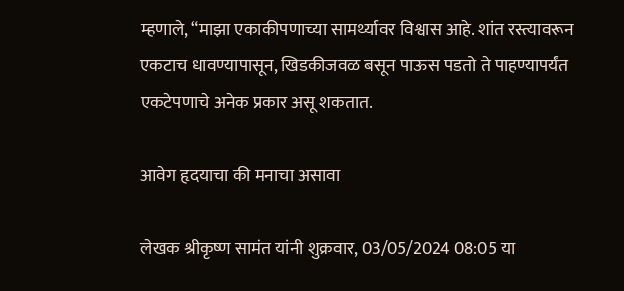म्हणाले, “माझा एकाकीपणाच्या सामर्थ्यावर विश्वास आहे. शांत रस्त्यावरून एकटाच धावण्यापासून, खिडकीजवळ बसून पाऊस पडतो ते पाहण्यापर्यंत एकटेपणाचे अनेक प्रकार असू शकतात.

आवेग हृदयाचा की मनाचा असावा

लेखक श्रीकृष्ण सामंत यांनी शुक्रवार, 03/05/2024 08:05 या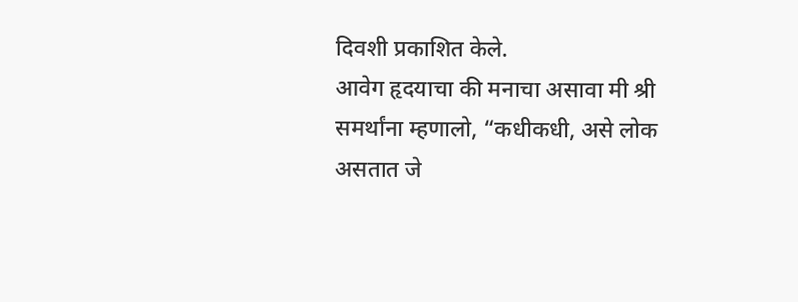दिवशी प्रकाशित केले.
आवेग हृदयाचा की मनाचा असावा मी श्री समर्थांना म्हणालो, “कधीकधी, असे लोक असतात जे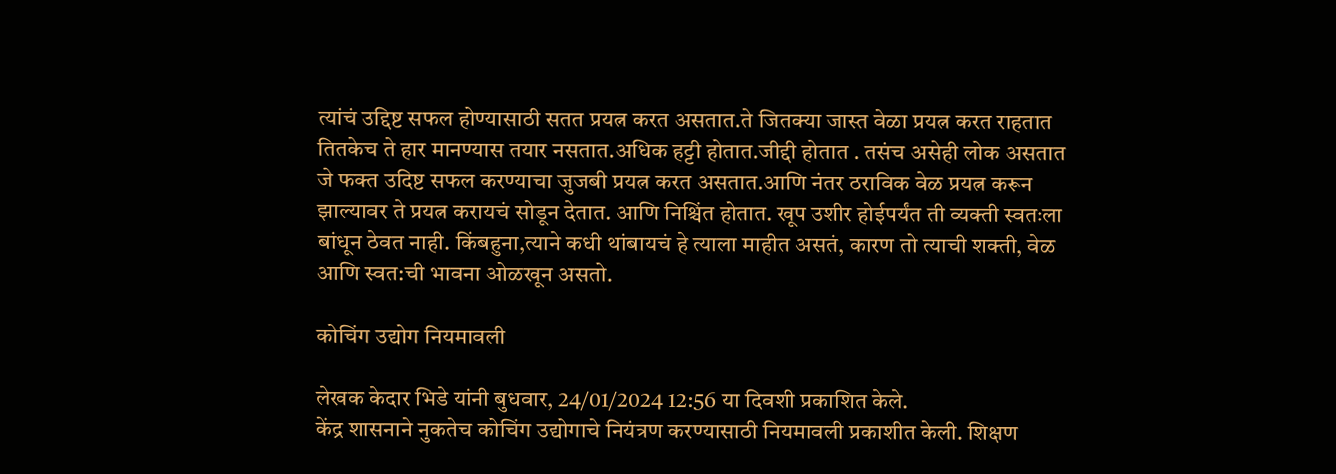त्यांचं उद्दिष्ट सफल होण्यासाठी सतत प्रयत्न करत असतात.ते जितक्या जास्त वेळा प्रयत्न करत राहतात तितकेच ते हार मानण्यास तयार नसतात.अधिक हट्टी होतात.जीद्दी होतात . तसंच असेही लोक असतात जे फक्त उदिष्ट सफल करण्याचा जुजबी प्रयत्न करत असतात.आणि नंतर ठराविक वेळ प्रयत्न करून झाल्यावर ते प्रयत्न करायचं सोडून देतात. आणि निश्चिंत होतात. खूप उशीर होईपर्यंत ती व्यक्ती स्वतःला बांधून ठेवत नाही. किंबहुना,त्याने कधी थांबायचं हे त्याला माहीत असतं, कारण तो त्याची शक्ती, वेळ आणि स्वत:ची भावना ओळखून असतो.

कोचिंग उद्योग नियमावली

लेखक केदार भिडे यांनी बुधवार, 24/01/2024 12:56 या दिवशी प्रकाशित केले.
केंद्र शासनाने नुकतेच कोचिंग उद्योगाचे नियंत्रण करण्यासाठी नियमावली प्रकाशीत केली. शिक्षण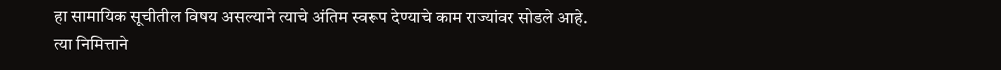हा सामायिक सूचीतील विषय असल्याने त्याचे अंतिम स्वरूप देण्याचे काम राज्यांवर सोडले आहे. त्या निमित्ताने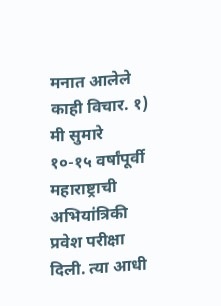मनात आलेले काही विचार. १) मी सुमारे १०-१५ वर्षांपूर्वी महाराष्ट्राची अभियांत्रिकी प्रवेश परीक्षा दिली. त्या आधी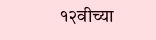१२वीच्या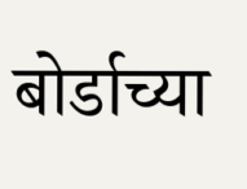बोर्डाच्या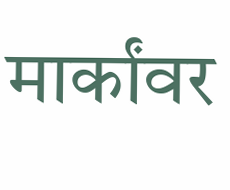मार्कांवर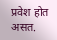प्रवेश होत असत.